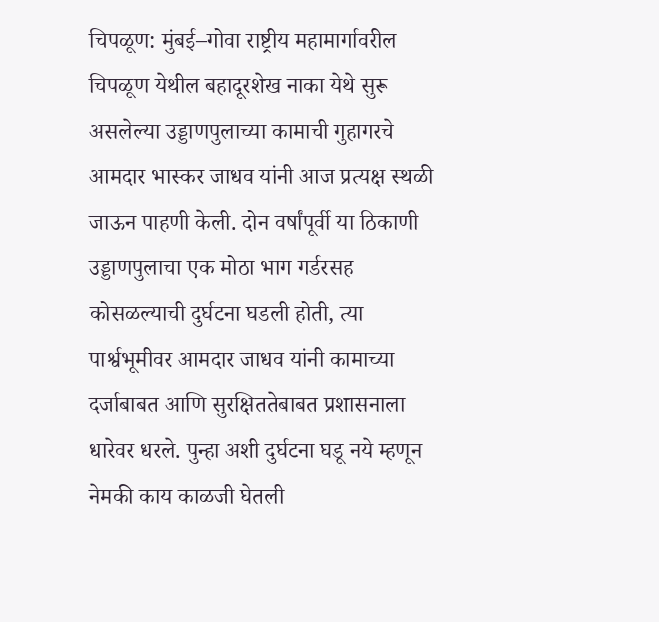चिपळूण: मुंबई–गोवा राष्ट्रीय महामार्गावरील चिपळूण येथील बहादूरशेख नाका येथे सुरू असलेल्या उड्डाणपुलाच्या कामाची गुहागरचे आमदार भास्कर जाधव यांनी आज प्रत्यक्ष स्थळी जाऊन पाहणी केली. दोन वर्षांपूर्वी या ठिकाणी उड्डाणपुलाचा एक मोठा भाग गर्डरसह कोसळल्याची दुर्घटना घडली होती, त्या पार्श्वभूमीवर आमदार जाधव यांनी कामाच्या दर्जाबाबत आणि सुरक्षिततेबाबत प्रशासनाला धारेवर धरले. पुन्हा अशी दुर्घटना घडू नये म्हणून नेमकी काय काळजी घेतली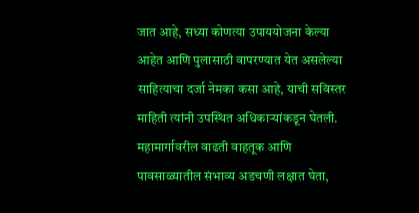जात आहे, सध्या कोणत्या उपाययोजना केल्या आहेत आणि पुलासाठी वापरण्यात येत असलेल्या साहित्याचा दर्जा नेमका कसा आहे, याची सविस्तर माहिती त्यांनी उपस्थित अधिकाऱ्यांकडून घेतली. महामार्गावरील वाढती वाहतूक आणि पावसाळ्यातील संभाव्य अडचणी लक्षात घेता,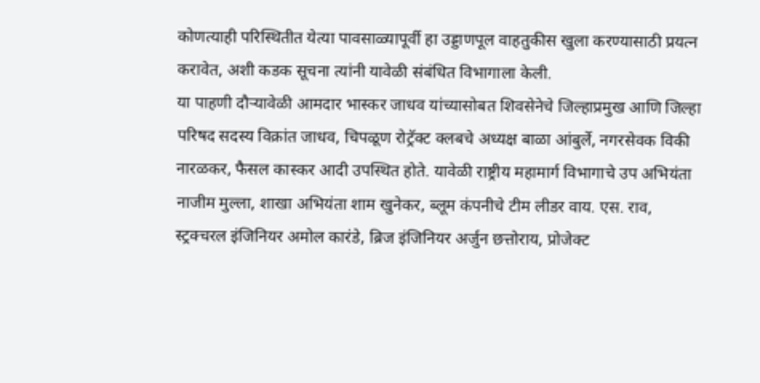कोणत्याही परिस्थितीत येत्या पावसाळ्यापूर्वी हा उड्डाणपूल वाहतुकीस खुला करण्यासाठी प्रयत्न करावेत, अशी कडक सूचना त्यांनी यावेळी संबंधित विभागाला केली.
या पाहणी दौऱ्यावेळी आमदार भास्कर जाधव यांच्यासोबत शिवसेनेचे जिल्हाप्रमुख आणि जिल्हा परिषद सदस्य विक्रांत जाधव, चिपळूण रोट्रॅक्ट क्लबचे अध्यक्ष बाळा आंबुर्ले, नगरसेवक विकी नारळकर, फैसल कास्कर आदी उपस्थित होते. यावेळी राष्ट्रीय महामार्ग विभागाचे उप अभियंता नाजीम मुल्ला, शाखा अभियंता शाम खुनेकर, ब्लूम कंपनीचे टीम लीडर वाय. एस. राव, स्ट्रक्चरल इंजिनियर अमोल कारंडे, ब्रिज इंजिनियर अर्जुन छत्तोराय, प्रोजेक्ट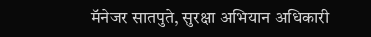मॅनेजर सातपुते, सुरक्षा अभियान अधिकारी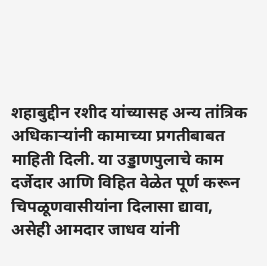शहाबुद्दीन रशीद यांच्यासह अन्य तांत्रिक अधिकाऱ्यांनी कामाच्या प्रगतीबाबत माहिती दिली. या उड्डाणपुलाचे काम दर्जेदार आणि विहित वेळेत पूर्ण करून चिपळूणवासीयांना दिलासा द्यावा, असेही आमदार जाधव यांनी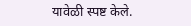यावेळी स्पष्ट केले.